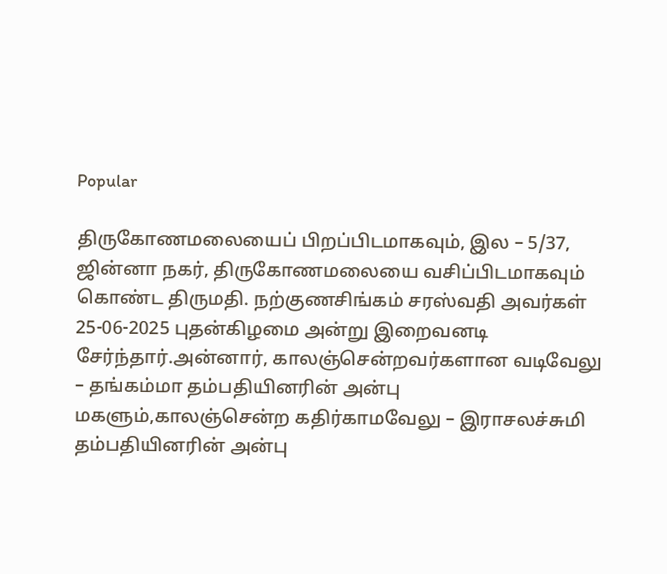Popular

திருகோணமலையைப் பிறப்பிடமாகவும், இல – 5/37, ஜின்னா நகர், திருகோணமலையை வசிப்பிடமாகவும் கொண்ட திருமதி. நற்குணசிங்கம் சரஸ்வதி அவர்கள் 25-06-2025 புதன்கிழமை அன்று இறைவனடி சேர்ந்தார்.அன்னார், காலஞ்சென்றவர்களான வடிவேலு – தங்கம்மா தம்பதியினரின் அன்பு மகளும்,காலஞ்சென்ற கதிர்காமவேலு – இராசலச்சுமி தம்பதியினரின் அன்பு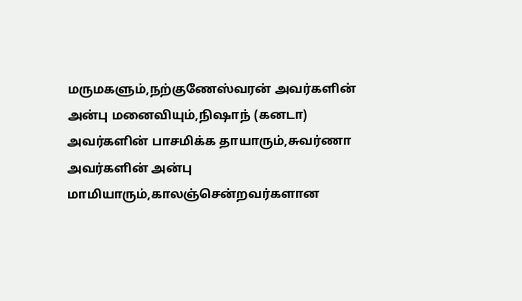மருமகளும்,நற்குணேஸ்வரன் அவர்களின் அன்பு மனைவியும்,நிஷாந் (கனடா) அவர்களின் பாசமிக்க தாயாரும்,சுவர்ணா அவர்களின் அன்பு மாமியாரும்,காலஞ்சென்றவர்களான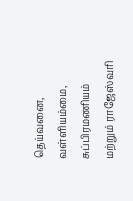தெய்வனை, வள்ளியம்மை, சுப்பிரமணியம் மற்றும் ராஜேஸ்வரி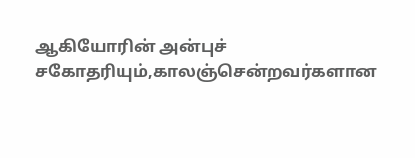ஆகியோரின் அன்புச் சகோதரியும்,காலஞ்சென்றவர்களான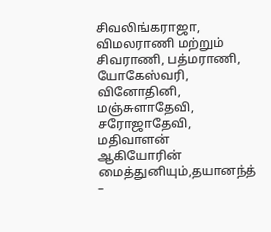சிவலிங்கராஜா, விமலராணி மற்றும் சிவராணி, பத்மராணி, யோகேஸ்வரி, வினோதினி, மஞ்சுளாதேவி, சரோஜாதேவி, மதிவாளன் ஆகியோரின் மைத்துனியும்,தயானந்த் –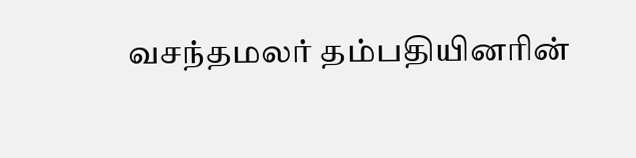வசந்தமலர் தம்பதியினரின்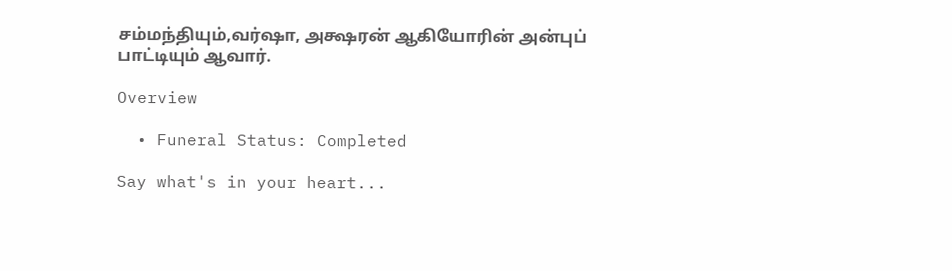சம்மந்தியும்,வர்ஷா, அக்ஷரன் ஆகியோரின் அன்புப் பாட்டியும் ஆவார்.

Overview

  • Funeral Status: Completed

Say what's in your heart...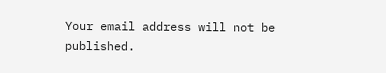Your email address will not be published.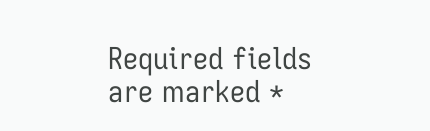Required fields are marked *